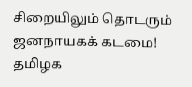சிறையிலும் தொடரும் ஜனநாயகக் கடமை! தமிழக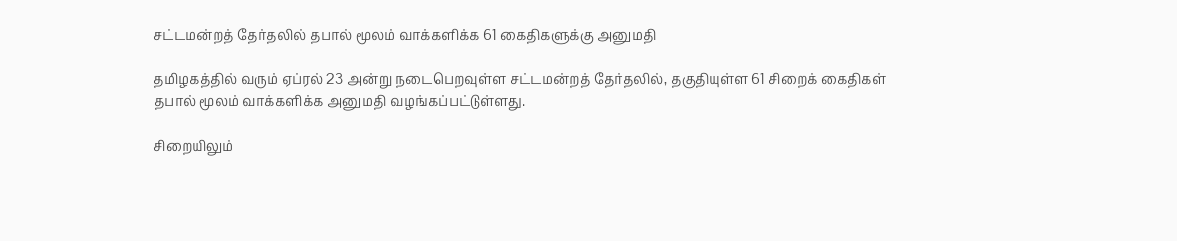சட்டமன்றத் தேர்தலில் தபால் மூலம் வாக்களிக்க 61 கைதிகளுக்கு அனுமதி

தமிழகத்தில் வரும் ஏப்ரல் 23 அன்று நடைபெறவுள்ள சட்டமன்றத் தேர்தலில், தகுதியுள்ள 61 சிறைக் கைதிகள் தபால் மூலம் வாக்களிக்க அனுமதி வழங்கப்பட்டுள்ளது.

சிறையிலும்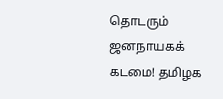தொடரும் ஜனநாயகக் கடமை! தமிழக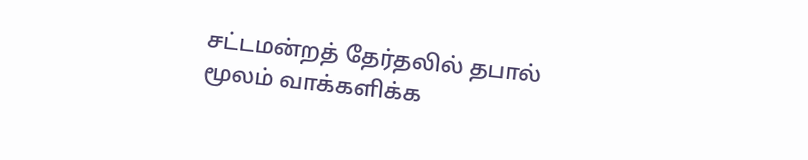சட்டமன்றத் தேர்தலில் தபால் மூலம் வாக்களிக்க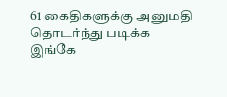61 கைதிகளுக்கு அனுமதி தொடர்ந்து படிக்க இங்கே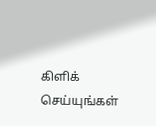கிளிக் செய்யுங்கள்